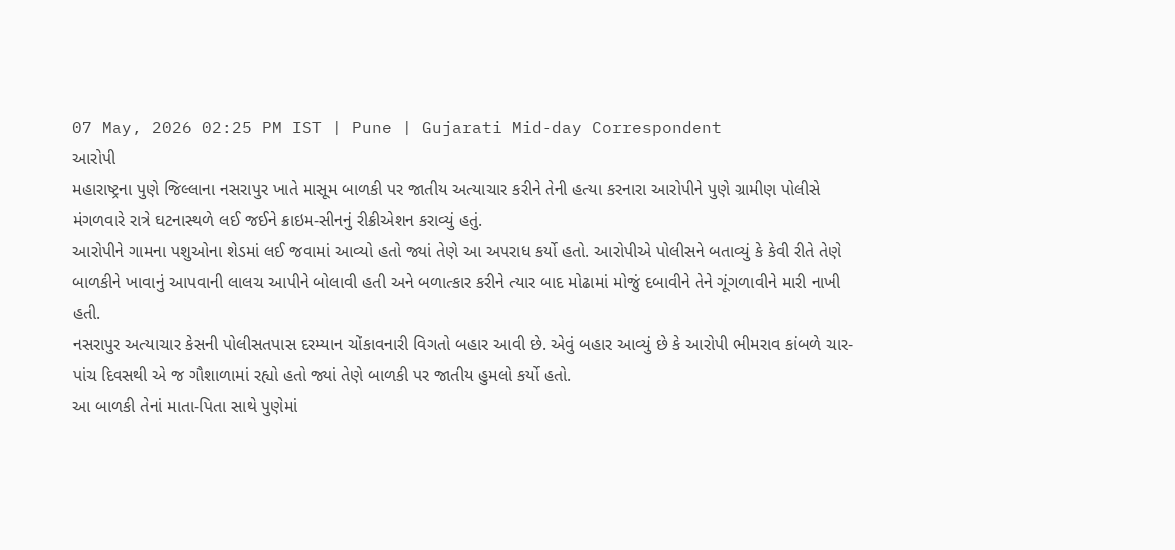07 May, 2026 02:25 PM IST | Pune | Gujarati Mid-day Correspondent
આરોપી
મહારાષ્ટ્રના પુણે જિલ્લાના નસરાપુર ખાતે માસૂમ બાળકી પર જાતીય અત્યાચાર કરીને તેની હત્યા કરનારા આરોપીને પુણે ગ્રામીણ પોલીસે મંગળવારે રાત્રે ઘટનાસ્થળે લઈ જઈને ક્રાઇમ-સીનનું રીક્રીએશન કરાવ્યું હતું.
આરોપીને ગામના પશુઓના શેડમાં લઈ જવામાં આવ્યો હતો જ્યાં તેણે આ અપરાધ કર્યો હતો. આરોપીએ પોલીસને બતાવ્યું કે કેવી રીતે તેણે બાળકીને ખાવાનું આપવાની લાલચ આપીને બોલાવી હતી અને બળાત્કાર કરીને ત્યાર બાદ મોઢામાં મોજું દબાવીને તેને ગૂંગળાવીને મારી નાખી હતી.
નસરાપુર અત્યાચાર કેસની પોલીસતપાસ દરમ્યાન ચોંકાવનારી વિગતો બહાર આવી છે. એવું બહાર આવ્યું છે કે આરોપી ભીમરાવ કાંબળે ચાર-પાંચ દિવસથી એ જ ગૌશાળામાં રહ્યો હતો જ્યાં તેણે બાળકી પર જાતીય હુમલો કર્યો હતો.
આ બાળકી તેનાં માતા-પિતા સાથે પુણેમાં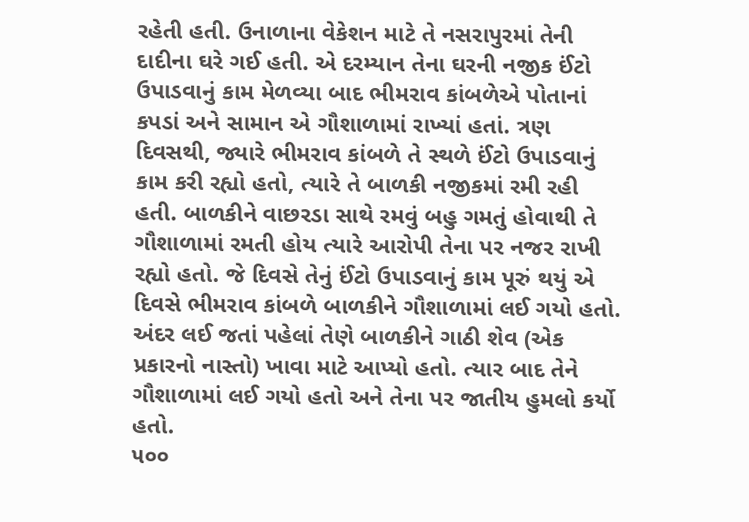રહેતી હતી. ઉનાળાના વેકેશન માટે તે નસરાપુરમાં તેની દાદીના ઘરે ગઈ હતી. એ દરમ્યાન તેના ઘરની નજીક ઈંટો ઉપાડવાનું કામ મેળવ્યા બાદ ભીમરાવ કાંબળેએ પોતાનાં કપડાં અને સામાન એ ગૌશાળામાં રાખ્યાં હતાં. ત્રણ દિવસથી, જ્યારે ભીમરાવ કાંબળે તે સ્થળે ઈંટો ઉપાડવાનું કામ કરી રહ્યો હતો, ત્યારે તે બાળકી નજીકમાં રમી રહી હતી. બાળકીને વાછરડા સાથે રમવું બહુ ગમતું હોવાથી તે ગૌશાળામાં રમતી હોય ત્યારે આરોપી તેના પર નજર રાખી રહ્યો હતો. જે દિવસે તેનું ઈંટો ઉપાડવાનું કામ પૂરું થયું એ દિવસે ભીમરાવ કાંબળે બાળકીને ગૌશાળામાં લઈ ગયો હતો. અંદર લઈ જતાં પહેલાં તેણે બાળકીને ગાઠી શેવ (એક પ્રકારનો નાસ્તો) ખાવા માટે આપ્યો હતો. ત્યાર બાદ તેને ગૌશાળામાં લઈ ગયો હતો અને તેના પર જાતીય હુમલો કર્યો હતો.
૫૦૦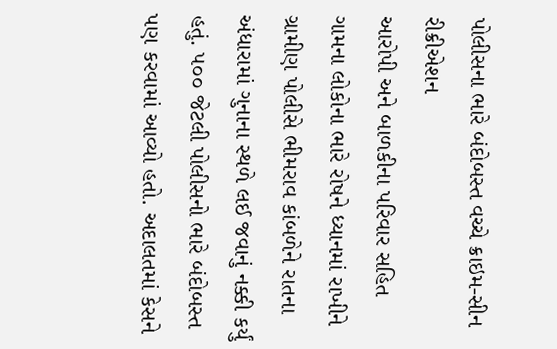પોલીસના ભારે બંદોબસ્ત વચ્ચે ક્રાઇમ-સીન રીક્રીએશન
આરોપી અને બાળકીના પરિવાર સહિત ગામના લોકોના ભારે રોષને ધ્યાનમાં રાખીને ગ્રામીણ પોલીસે ભીમરાવ કાંબળેને રાતના અંધારામાં ગુનાના સ્થળે લઈ જવાનું નક્કી કર્યું હતું. ૫૦૦ જેટલી પોલીસનો ભારે બંદોબસ્ત પણ કરવામાં આવ્યો હતો. અદાલતમાં કેસને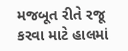મજબૂત રીતે રજૂ કરવા માટે હાલમાં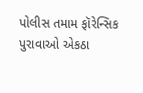પોલીસ તમામ ફૉરેન્સિક પુરાવાઓ એકઠા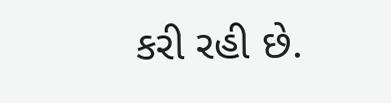કરી રહી છે.